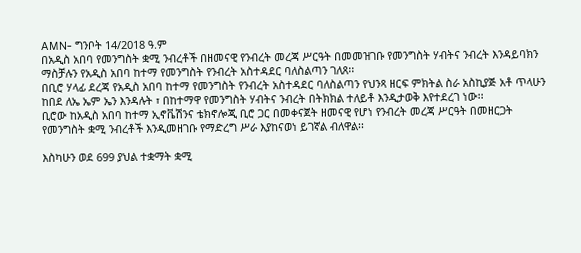AMN- ግንቦት 14/2018 ዓ.ም
በአዲስ አበባ የመንግስት ቋሚ ንብረቶች በዘመናዊ የንብረት መረጃ ሥርዓት በመመዝገቡ የመንግስት ሃብትና ንብረት እንዳይባክን ማስቻሉን የአዲስ አበባ ከተማ የመንግስት የንብረት አስተዳደር ባለስልጣን ገለጸ፡፡
በቢሮ ሃላፊ ደረጃ የአዲስ አበባ ከተማ የመንግስት የንብረት አስተዳደር ባለስልጣን የህንጻ ዘርፍ ምክትል ስራ አስኪያጅ አቶ ጥላሁን ከበደ ለኤ ኤም ኤን እንዳሉት ፣ በከተማዋ የመንግስት ሃብትና ንብረት በትክክል ተለይቶ እንዲታወቅ እየተደረገ ነው፡፡
ቢሮው ከአዲስ አበባ ከተማ ኢኖቬሽንና ቴክኖሎጂ ቢሮ ጋር በመቀናጀት ዘመናዊ የሆነ የንብረት መረጃ ሥርዓት በመዘርጋት የመንግስት ቋሚ ንብረቶች እንዲመዘገቡ የማድረግ ሥራ እያከናወነ ይገኛል ብለዋል፡፡

እስካሁን ወደ 699 ያህል ተቋማት ቋሚ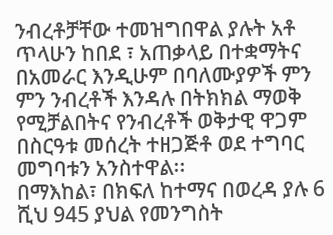ንብረቶቻቸው ተመዝግበዋል ያሉት አቶ ጥላሁን ከበደ ፣ አጠቃላይ በተቋማትና በአመራር እንዲሁም በባለሙያዎች ምን ምን ንብረቶች እንዳሉ በትክክል ማወቅ የሚቻልበትና የንብረቶች ወቅታዊ ዋጋም በስርዓቱ መሰረት ተዘጋጅቶ ወደ ተግባር መግባቱን አንስተዋል፡፡
በማእከል፣ በክፍለ ከተማና በወረዳ ያሉ 6 ሺህ 945 ያህል የመንግስት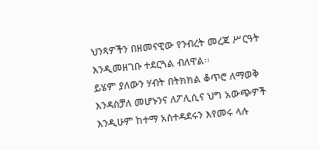ህንጻዎችን በዘመናዊው የንብረት መረጃ ሥርዓት እንዲመዘገቡ ተደርጓል ብለዋል፡፡
ይሄም ያለውን ሃብት በትክክል ቆጥሮ ለማወቅ እንዳስቻለ መሆኑንና ለፖሊሲና ህግ አውጭዎች እንዲሁም ከተማ አስተዳደሩን እየመሩ ላሉ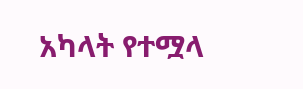አካላት የተሟላ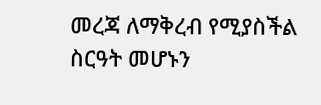መረጃ ለማቅረብ የሚያስችል ስርዓት መሆኑን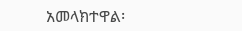አመላክተዋል፡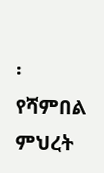፡
የሻምበል ምህረት